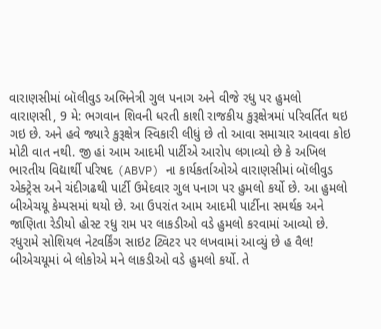વારાણસીમાં બૉલીવુડ અભિનેત્રી ગુલ પનાગ અને વીજે રધુ પર હુમલો
વારાણસી, 9 મે: ભગવાન શિવની ધરતી કાશી રાજકીય કુરૂક્ષેત્રમાં પરિવર્તિત થઇ ગઇ છે. અને હવે જ્યારે કુરૂક્ષેત્ર સ્વિકારી લીધું છે તો આવા સમાચાર આવવા કોઇ મોટી વાત નથી. જી હાં આમ આદમી પાર્ટીએ આરોપ લગાવ્યો છે કે અખિલ ભારતીય વિદ્યાર્થી પરિષદ (ABVP) ના કાર્યકર્તાઓએ વારાણસીમાં બૉલીવુડ એક્ટ્રેસ અને ચંદીગઢથી પાર્ટી ઉમેદવાર ગુલ પનાગ પર હુમલો કર્યો છે. આ હુમલો બીએચયૂ કેમ્પસમાં થયો છે. આ ઉપરાંત આમ આદમી પાર્ટીના સમર્થક અને જાણિતા રેડીયો હોસ્ટ રધુ રામ પર લાકડીઓ વડે હુમલો કરવામાં આવ્યો છે.
રધુરામે સોશિયલ નેટવર્કિંગ સાઇટ ટ્વિટર પર લખવામાં આવ્યું છે હ વૈલ! બીએચયૂમાં બે લોકોએ મને લાકડીઓ વડે હુમલો કર્યો. તે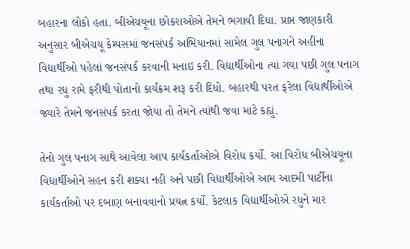બહારના લોકો હતા. બીએચયૂના છોકરાઓએ તેમને ભગાવી દિધા. પ્રાપ્ત જાણકારી અનુસાર બીએચયૂ કેમ્પસમાં જનસંપર્ક અભિયાનમાં સામેલ ગુલ પનાગને અહીંના વિદ્યાર્થીઓ પહેલાં જનસંપર્ક કરવાની મનાઇ કરી. વિદ્યાર્થીઓના ત્યાં ગયા પછી ગુલ પનાગ તથા રધુ રામે ફરીથી પોતાનો કાર્યક્રમ શરૂ કરી દિધો. બહારથી પરત ફરેલા વિદ્યાર્થીઓએ જ્યારે તેમને જનસંપર્ક કરતા જોયા તો તેમને ત્યાંથી જવા માટે કહ્યું.

તેનો ગુલ પનાગ સાથે આવેલા આપ કાર્યકર્તાઓએ વિરોધ કર્યો. આ વિરોધ બીએચયૂના વિદ્યાર્થીઓને સહન કરી શક્યા નહી અને પછી વિદ્યાર્થીઓએ આમ આદમી પાર્ટીના કાર્યકર્તાઓ પર દબાણ બનાવવાનો પ્રયત્ન કર્યો. કેટલાક વિદ્યાર્થીઓએ રધુને માર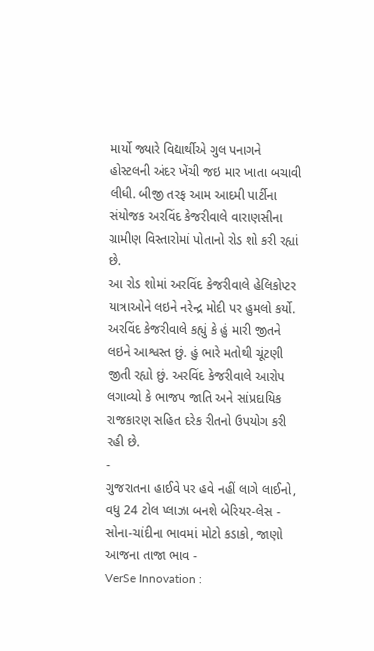માર્યો જ્યારે વિદ્યાર્થીએ ગુલ પનાગને હોસ્ટલની અંદર ખેંચી જઇ માર ખાતા બચાવી લીધી. બીજી તરફ આમ આદમી પાર્ટીના સંયોજક અરવિંદ કેજરીવાલે વારાણસીના ગ્રામીણ વિસ્તારોમાં પોતાનો રોડ શો કરી રહ્યાં છે.
આ રોડ શોમાં અરવિંદ કેજરીવાલે હેલિકોપ્ટર યાત્રાઓને લઇને નરેન્દ્ર મોદી પર હુમલો કર્યો. અરવિંદ કેજરીવાલે કહ્યું કે હું મારી જીતને લઇને આશ્વસ્ત છું. હું ભારે મતોથી ચૂંટણી જીતી રહ્યો છું. અરવિંદ કેજરીવાલે આરોપ લગાવ્યો કે ભાજપ જાતિ અને સાંપ્રદાયિક રાજકારણ સહિત દરેક રીતનો ઉપયોગ કરી રહી છે.
-
ગુજરાતના હાઈવે પર હવે નહીં લાગે લાઈનો, વધુ 24 ટોલ પ્લાઝા બનશે બેરિયર-લેસ -
સોના-ચાંદીના ભાવમાં મોટો કડાકો, જાણો આજના તાજા ભાવ -
VerSe Innovation :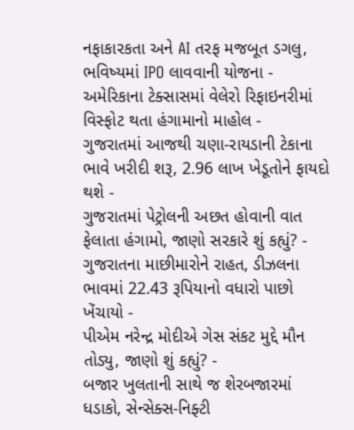નફાકારકતા અને AI તરફ મજબૂત ડગલુ, ભવિષ્યમાં IPO લાવવાની યોજના -
અમેરિકાના ટેક્સાસમાં વેલેરો રિફાઇનરીમાં વિસ્ફોટ થતા હંગામાનો માહોલ -
ગુજરાતમાં આજથી ચણા-રાયડાની ટેકાના ભાવે ખરીદી શરૂ, 2.96 લાખ ખેડૂતોને ફાયદો થશે -
ગુજરાતમાં પેટ્રોલની અછત હોવાની વાત ફેલાતા હંગામો, જાણો સરકારે શું કહ્યું? -
ગુજરાતના માછીમારોને રાહત, ડીઝલના ભાવમાં 22.43 રૂપિયાનો વધારો પાછો ખેંચાયો -
પીએમ નરેન્દ્ર મોદીએ ગેસ સંકટ મુદ્દે મૌન તોડ્યુ, જાણો શું કહ્યું? -
બજાર ખુલતાની સાથે જ શેરબજારમાં ધડાકો, સેન્સેક્સ-નિફ્ટી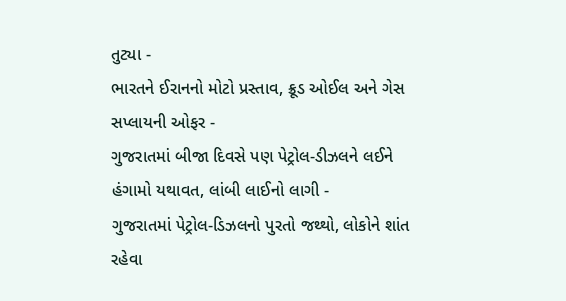તુટ્યા -
ભારતને ઈરાનનો મોટો પ્રસ્તાવ, ક્રૂડ ઓઈલ અને ગેસ સપ્લાયની ઓફર -
ગુજરાતમાં બીજા દિવસે પણ પેટ્રોલ-ડીઝલને લઈને હંગામો યથાવત, લાંબી લાઈનો લાગી -
ગુજરાતમાં પેટ્રોલ-ડિઝલનો પુરતો જથ્થો, લોકોને શાંત રહેવા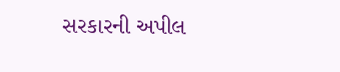સરકારની અપીલ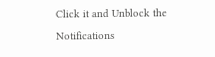Click it and Unblock the Notifications